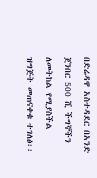በድሬዳዋ አስተዳደር በአንድ ጀንበር 500 ሺ ችግኞችን ለመትከል የሚያስችል ዝግጅት መጠናቀቁ ተገለፅ፡፡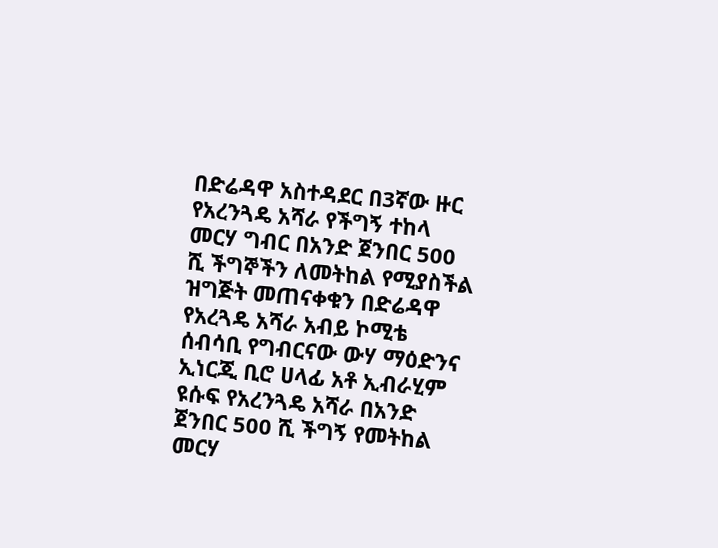በድሬዳዋ አስተዳደር በ3ኛው ዙር የአረንጓዴ አሻራ የችግኝ ተከላ መርሃ ግብር በአንድ ጀንበር 500 ሺ ችግኞችን ለመትከል የሚያስችል ዝግጅት መጠናቀቁን በድሬዳዋ የአረጓዴ አሻራ አብይ ኮሚቴ ሰብሳቢ የግብርናው ውሃ ማዕድንና ኢነርጂ ቢሮ ሀላፊ አቶ ኢብራሂም ዩሱፍ የአረንጓዴ አሻራ በአንድ ጀንበር 500 ሺ ችግኝ የመትከል መርሃ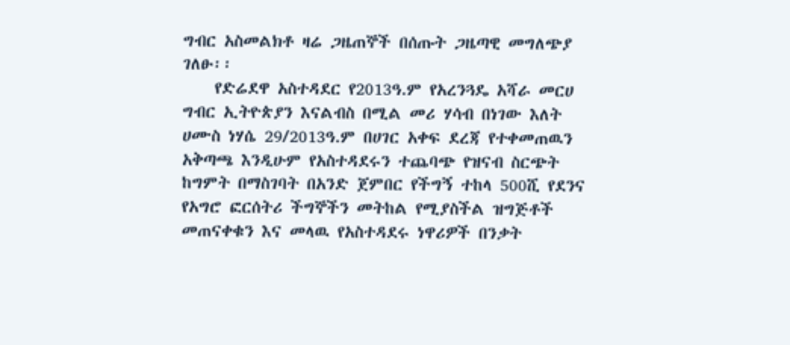ግብር አስመልክቶ ዛሬ ጋዜጠኞች በሰጡት ጋዜጣዊ መግለጭያ ገለፁ፡፡
    የድሬደዋ አስተዳደር የ2013ዓ.ም የአረንጓዴ አሻራ መርሀ ግብር ኢትዮጵያን እናልብስ በሚል መሪ ሃሳብ በነገው እለት ሀሙስ ነሃሴ 29/2013ዓ.ም በሀገር አቀፍ ደረጃ የተቀመጠዉን አቅጣጫ እንዲሁም የአስተዳደሩን ተጨባጭ የዝናብ ስርጭት ከግምት በማስገባት በአንድ ጀምበር የችግኝ ተከላ 500ሺ የደንና የአግሮ ፎርሰትሪ ችግኞችን መትከል የሚያስችል ዝግጅቶች መጠናቀቁን እና መላዉ የአስተዳደሩ ነዋሪዎች በንቃት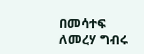በመሳተፍ ለመረሃ ግብሩ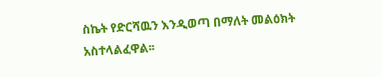ስኬት የድርሻዉን እንዲወጣ በማለት መልዕክት አስተላልፈዋል፡፡